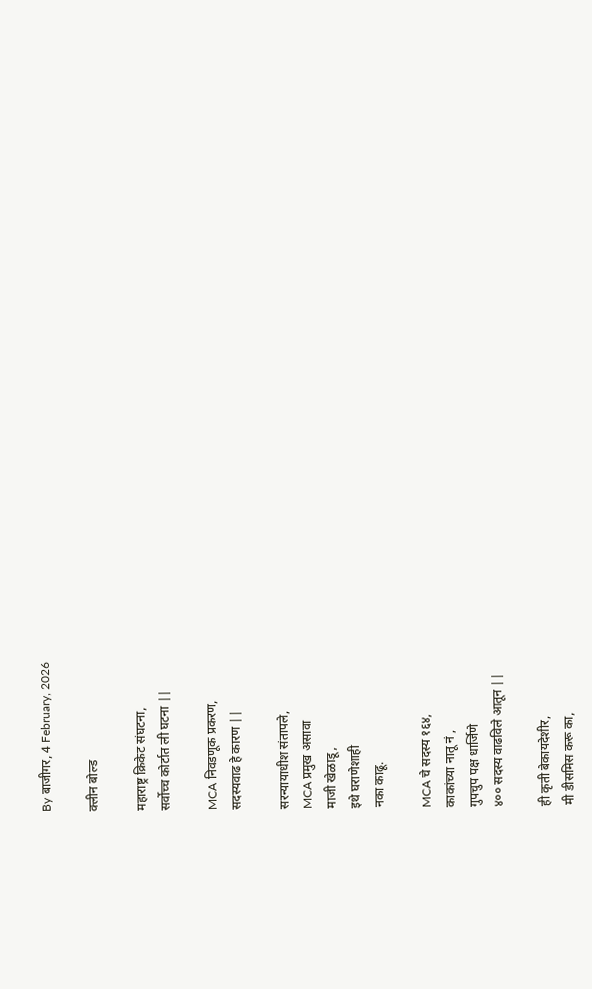By बाजीगर, 4 February, 2026

क्लीन बोल्ड

महाराष्ट्र क्रिकेट संघटना,
सर्वोच्च कोर्टात ली घटना ||

MCA निवडणूक प्रकरण,
सदस्यवाढ हे कारण ||

सरन्यायाधीश संतापले,
MCA प्रमुख असावा
माजी खेळाडू,
इथे घराणेशाही
नका काढू.

MCA चे सदस्य १६४,
काकांच्या नातू नं ,
गुपचुप पक्ष धार्जिणे
४०० सदस्य वाढविले आतून ||

ही कृती बेकायदेशीर,
मी डीसमिस करू का,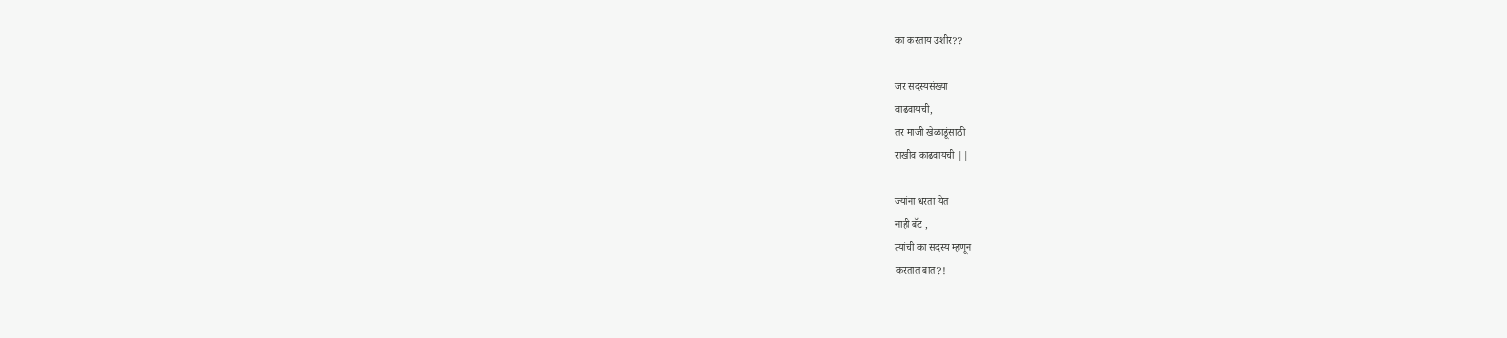का करताय उशीर??

जर सदस्यसंख्या
वाढवायची,
तर माजी खेळाडूंसाठी
राखीव काढवायची ||

ज्यांना धरता येत
नाही बॅट ,
त्यांची का सदस्य म्हणून
करतात बात?!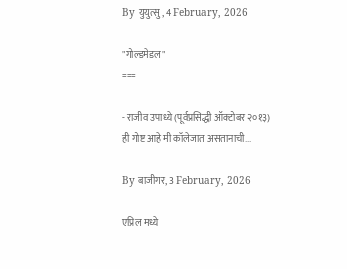By युयुत्सु, 4 February, 2026

"गोल्डमेडल"
===

- राजीव उपाध्ये (पूर्वप्रसिद्धी ऑक्टोबर २०१३)
ही गोष्ट आहे मी कॉलेजात असतानाची...

By बाजीगर, 3 February, 2026

एप्रिल मध्ये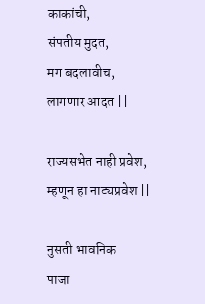काकांची,
संपतीय मुदत,
मग बदलावीच,
लागणार आदत ||

राज्यसभेत नाही प्रवेश,
म्हणून हा नाट्यप्रवेश ||

नुसती भावनिक
पाजा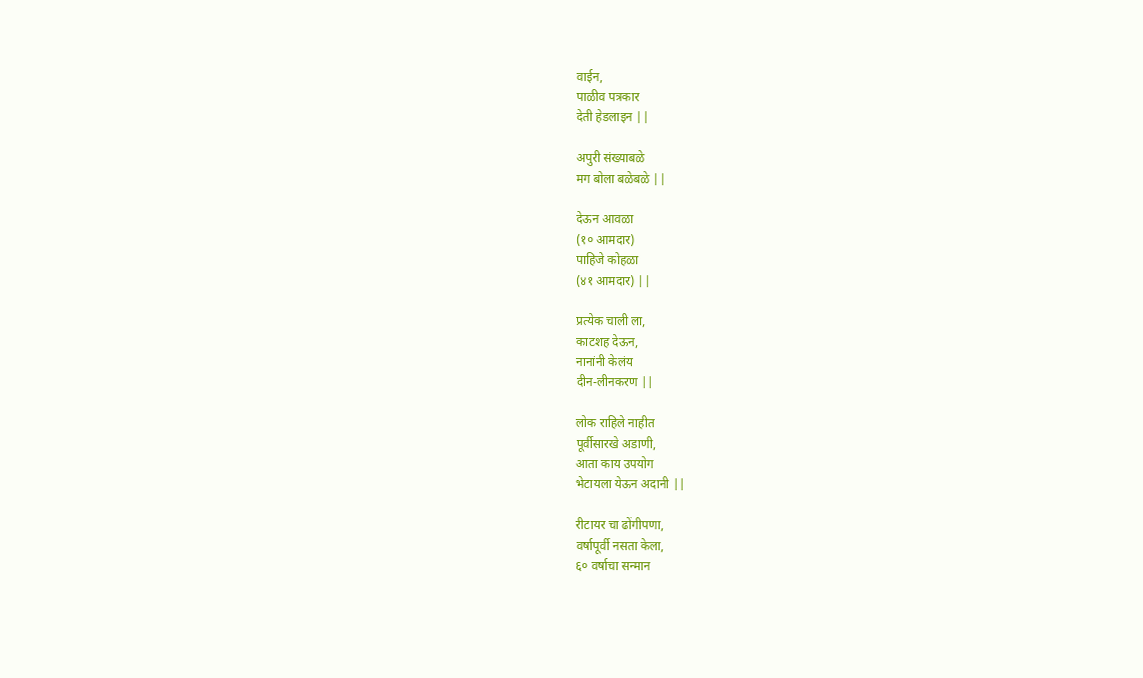वाईन,
पाळीव पत्रकार
देती हेडलाइन ||

अपुरी संख्याबळे
मग बोला बळेबळे ||

देऊन आवळा
(१० आमदार)
पाहिजे कोहळा
(४१ आमदार) ||

प्रत्येक चाली ला,
काटशह देऊन,
नानांनी केलंय
दीन-लीनकरण ||

लोक राहिले नाहीत
पूर्वीसारखे अडाणी,
आता काय उपयोग
भेटायला येऊन अदानी ||

रीटायर चा ढोंगीपणा,
वर्षापूर्वी नसता केला,
६० वर्षाचा सन्मान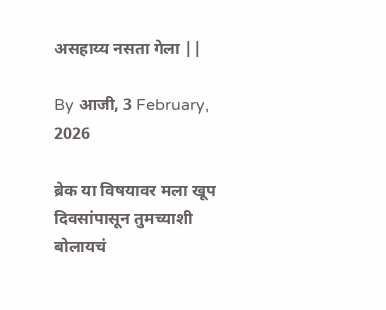असहाय्य नसता गेला ||

By आजी, 3 February, 2026

ब्रेक या विषयावर मला खूप दिवसांपासून तुमच्याशी बोलायचं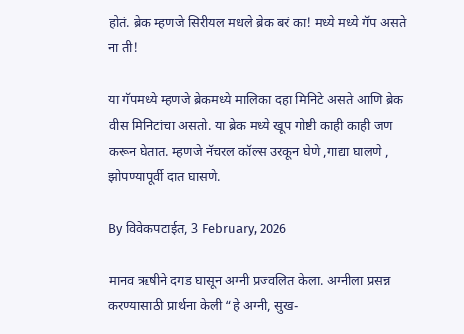होतं. ब्रेक म्हणजे सिरीयल मधले ब्रेक बरं का! मध्ये मध्ये गॅप असते ना ती!

या गॅपमध्ये म्हणजे ब्रेकमध्ये मालिका दहा मिनिटे असते आणि ब्रेक वीस मिनिटांचा असतो. या ब्रेक मध्ये खूप गोष्टी काही काही जण करून घेतात. म्हणजे नॅचरल कॉल्स उरकून घेणे ,गाद्या घालणे , झोपण्यापूर्वी दात घासणे.

By विवेकपटाईत, 3 February, 2026

मानव ऋषीने दगड घासून अग्नी प्रज्वलित केला. अग्नीला प्रसन्न करण्यासाठी प्रार्थना केली “हे अग्नी, सुख-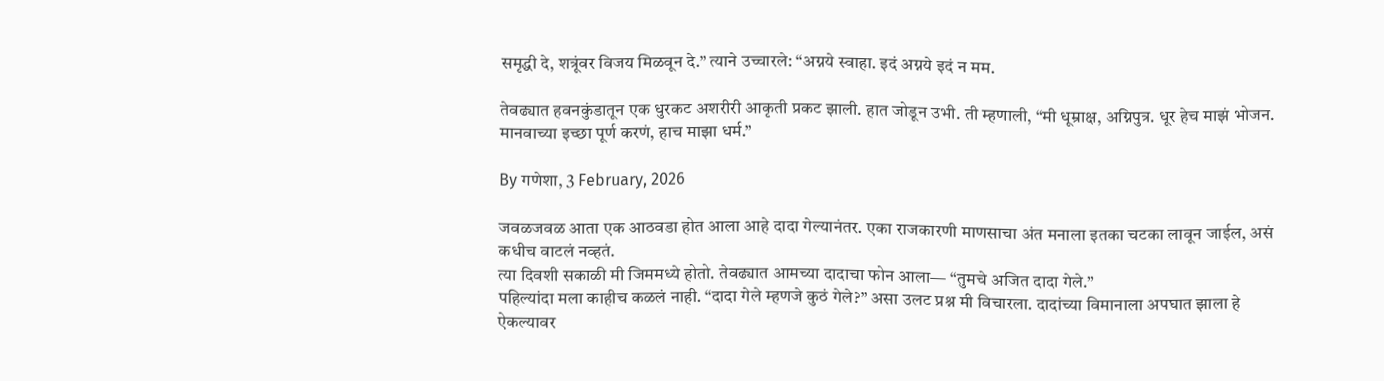समृद्धी दे, शत्रूंवर विजय मिळवून दे.” त्याने उच्चारले: “अग्नये स्वाहा. इदं अग्नये इदं न मम.

तेवढ्यात हवनकुंडातून एक धुरकट अशरीरी आकृती प्रकट झाली. हात जोडून उभी. ती म्हणाली, “मी धूम्राक्ष, अग्निपुत्र. धूर हेच माझं भोजन. मानवाच्या इच्छा पूर्ण करणं, हाच माझा धर्म.”

By गणेशा, 3 February, 2026

जवळजवळ आता एक आठवडा होत आला आहे दादा गेल्यानंतर. एका राजकारणी माणसाचा अंत मनाला इतका चटका लावून जाईल, असं कधीच वाटलं नव्हतं.
त्या दिवशी सकाळी मी जिममध्ये होतो. तेवढ्यात आमच्या दादाचा फोन आला— “तुमचे अजित दादा गेले.”
पहिल्यांदा मला काहीच कळलं नाही. “दादा गेले म्हणजे कुठं गेले?” असा उलट प्रश्न मी विचारला. दादांच्या विमानाला अपघात झाला हे ऐकल्यावर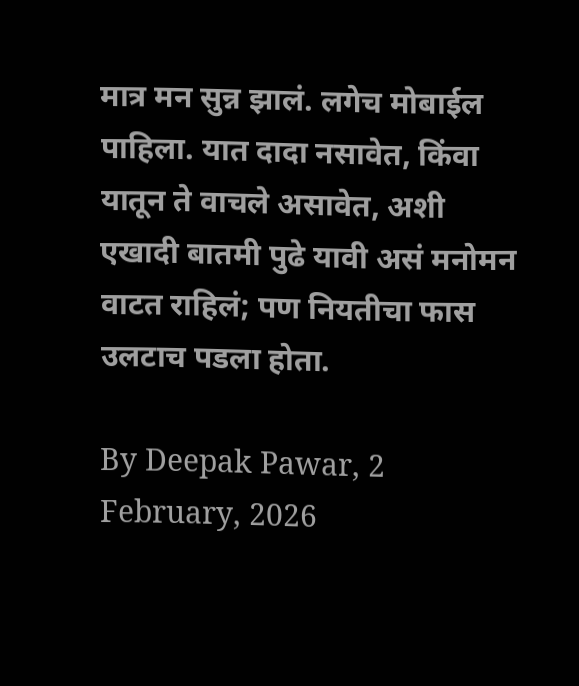मात्र मन सुन्न झालं. लगेच मोबाईल पाहिला. यात दादा नसावेत, किंवा यातून ते वाचले असावेत, अशी एखादी बातमी पुढे यावी असं मनोमन वाटत राहिलं; पण नियतीचा फास उलटाच पडला होता.

By Deepak Pawar, 2 February, 2026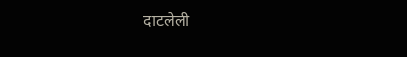दाटलेली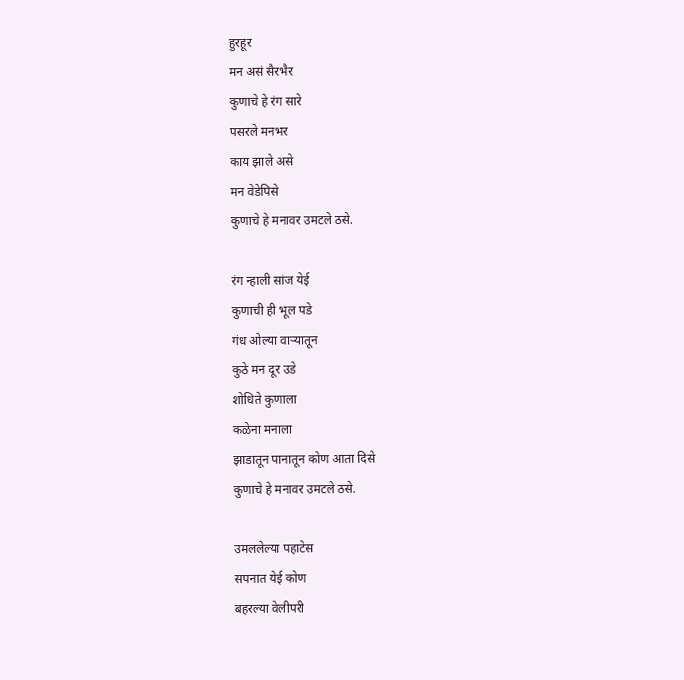हुरहूर
मन असं सैरभैर
कुणाचे हे रंग सारे
पसरले मनभर
काय झाले असे
मन वेडेपिसे
कुणाचे हे मनावर उमटले ठसे.

रंग न्हाली सांज येई
कुणाची ही भूल पडे
गंध ओल्या वाऱ्यातून
कुठे मन दूर उडे
शोधिते कुणाला
कळेना मनाला
झाडातून पानातून कोण आता दिसे
कुणाचे हे मनावर उमटले ठसे.

उमललेल्या पहाटेस
सपनात येई कोण
बहरल्या वेलीपरी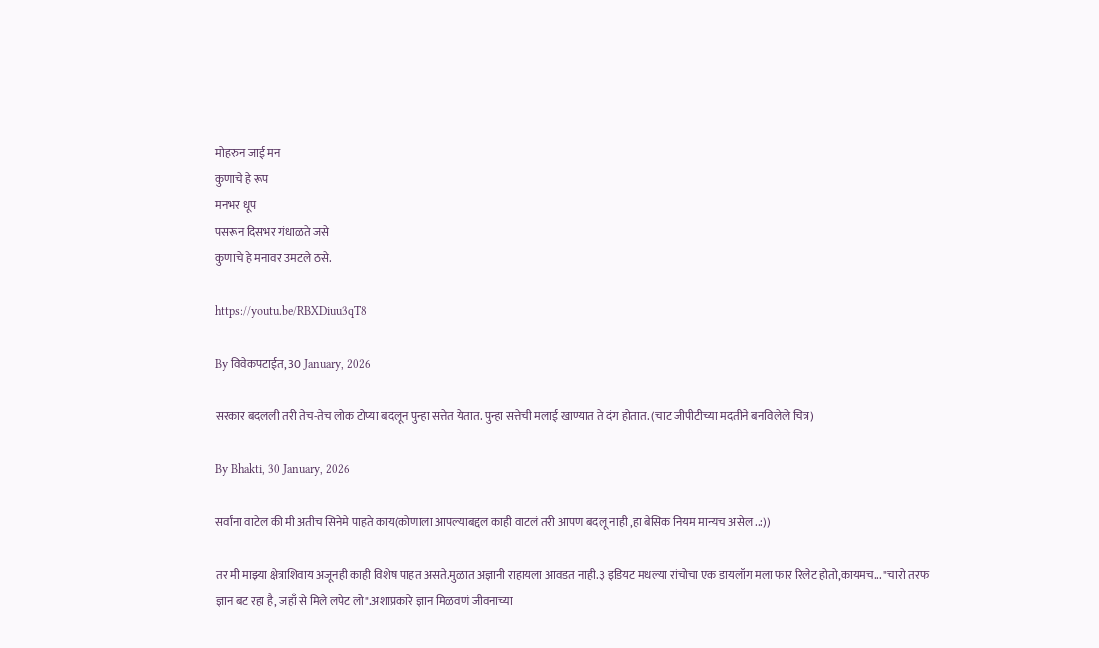मोहरुन जाई मन
कुणाचे हे रूप
मनभर धूप
पसरून दिसभर गंधाळते जसे
कुणाचे हे मनावर उमटले ठसे.

https://youtu.be/RBXDiuu3qT8

By विवेकपटाईत, 30 January, 2026

सरकार बदलली तरी तेच-तेच लोक टोप्या बदलून पुन्हा सत्तेत येतात. पुन्हा सत्तेची मलाई खाण्यात ते दंग होतात. (चाट जीपीटीच्या मदतीने बनविलेले चित्र)

By Bhakti, 30 January, 2026

सर्वांना वाटेल की मी अतीच सिनेमे पाहते काय(कोणाला आपल्याबद्दल काही वाटलं तरी आपण बदलू नाही ,हा बेसिक नियम मान्यच असेल ..:))

तर मी माझ्या क्षेत्राशिवाय अजूनही काही विशेष पाहत असते.मुळात अज्ञानी राहायला आवडत नाही.३ इडियट मधल्या रांचोचा एक डायलॉग मला फार रिलेट होतो,कायमच... "चारो तरफ ज्ञान बट रहा है, जहाँ से मिले लपेट लो".अशाप्रकारे ज्ञान मिळवणं जीवनाच्या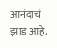आनंदाचं झाड आहे.